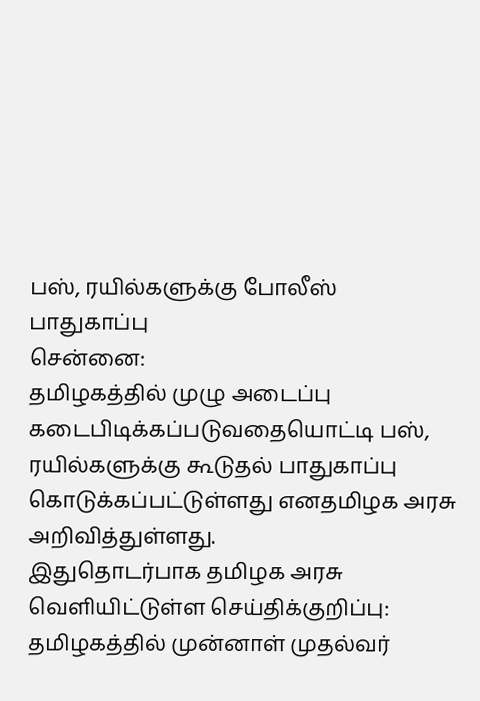பஸ், ரயில்களுக்கு போலீஸ் பாதுகாப்பு
சென்னை:
தமிழகத்தில் முழு அடைப்பு கடைபிடிக்கப்படுவதையொட்டி பஸ், ரயில்களுக்கு கூடுதல் பாதுகாப்பு கொடுக்கப்பட்டுள்ளது எனதமிழக அரசு அறிவித்துள்ளது.
இதுதொடர்பாக தமிழக அரசு வெளியிட்டுள்ள செய்திக்குறிப்பு:
தமிழகத்தில் முன்னாள் முதல்வர்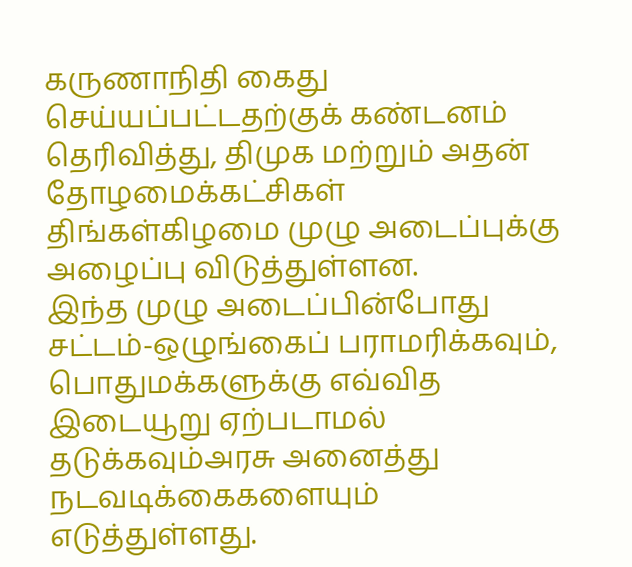கருணாநிதி கைது செய்யப்பட்டதற்குக் கண்டனம் தெரிவித்து, திமுக மற்றும் அதன் தோழமைக்கட்சிகள் திங்கள்கிழமை முழு அடைப்புக்கு அழைப்பு விடுத்துள்ளன.
இந்த முழு அடைப்பின்போது சட்டம்-ஒழுங்கைப் பராமரிக்கவும், பொதுமக்களுக்கு எவ்வித இடையூறு ஏற்படாமல் தடுக்கவும்அரசு அனைத்து நடவடிக்கைகளையும் எடுத்துள்ளது.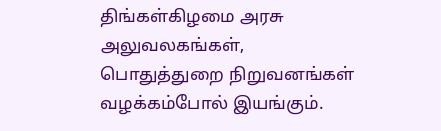திங்கள்கிழமை அரசு அலுவலகங்கள், பொதுத்துறை நிறுவனங்கள் வழக்கம்போல் இயங்கும்.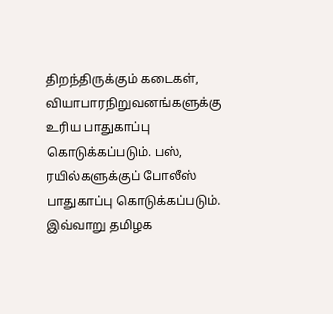திறந்திருக்கும் கடைகள், வியாபாரநிறுவனங்களுக்கு உரிய பாதுகாப்பு கொடுக்கப்படும். பஸ், ரயில்களுக்குப் போலீஸ் பாதுகாப்பு கொடுக்கப்படும்.
இவ்வாறு தமிழக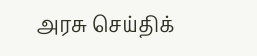அரசு செய்திக்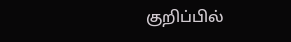குறிப்பில்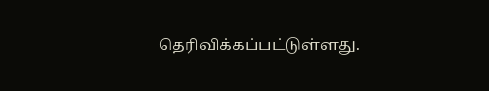தெரிவிக்கப்பட்டுள்ளது.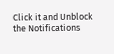Click it and Unblock the Notifications